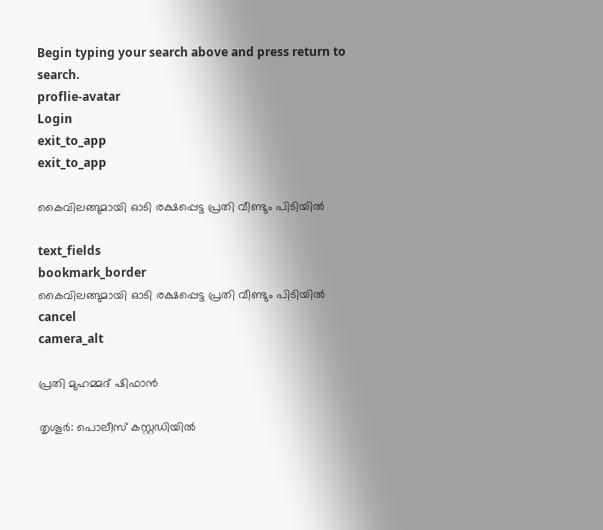Begin typing your search above and press return to search.
proflie-avatar
Login
exit_to_app
exit_to_app

കൈവിലങ്ങുമായി ഓടി രക്ഷപ്പെട്ട പ്രതി വീണ്ടും പിടിയിൽ

text_fields
bookmark_border
കൈവിലങ്ങുമായി ഓടി രക്ഷപ്പെട്ട പ്രതി വീണ്ടും പിടിയിൽ
cancel
camera_alt

പ്രതി മുഹമ്മദ് ഷിഫാൻ

തൃശൂർ: പൊലീസ് കസ്റ്റഡിയിൽ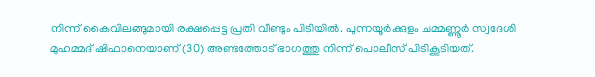നിന്ന് കൈവിലങ്ങുമായി രക്ഷപ്പെട്ട പ്രതി വീണ്ടും പിടിയിൽ. പുന്നയൂർക്കുളം ചമ്മണ്ണൂർ സ്വദേശി മുഹമ്മദ് ഷിഫാനെയാണ് (30) അണ്ടത്തോട് ഭാഗത്തു നിന്ന് പൊലീസ് പിടികൂടിയത്.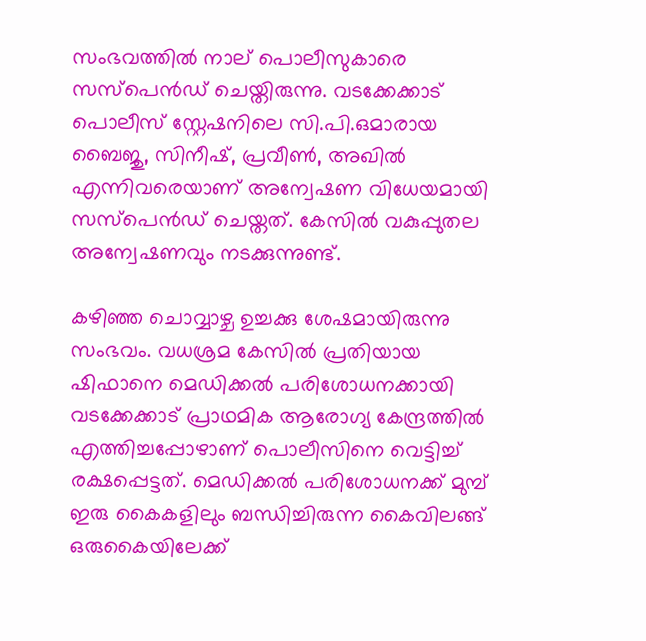സംഭവത്തിൽ നാല് പൊലീസുകാരെ സസ്പെൻഡ് ചെയ്തിരുന്നു. വടക്കേക്കാട് പൊലീസ് സ്റ്റേഷനിലെ സി.പി.ഒമാരായ ബൈജു, സിനീഷ്, പ്രവീൺ, അഖിൽ എന്നിവരെയാണ് അന്വേഷണ വിധേയമായി സസ്പെൻഡ് ചെയ്തത്. കേസിൽ വകുപ്പുതല അന്വേഷണവും നടക്കുന്നുണ്ട്.

കഴിഞ്ഞ ചൊവ്വാഴ്ച ഉച്ചക്കു ശേഷമായിരുന്നു സംഭവം. വധശ്രമ കേസിൽ പ്രതിയായ ഷിഫാനെ മെഡിക്കൽ പരിശോധനക്കായി വടക്കേക്കാട് പ്രാഥമിക ആരോഗ്യ കേന്ദ്രത്തിൽ എത്തിച്ചപ്പോഴാണ് പൊലീസിനെ വെട്ടിച്ച് രക്ഷപ്പെട്ടത്. മെഡിക്കൽ പരിശോധനക്ക് മുമ്പ് ഇരു കൈകളിലും ബന്ധിച്ചിരുന്ന കൈവിലങ്ങ് ഒരുകൈയിലേക്ക്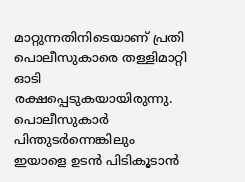മാറ്റുന്നതിനിടെയാണ് പ്രതി പൊലീസുകാരെ തള്ളിമാറ്റി ഓടി രക്ഷപ്പെടുകയായിരുന്നു. പൊലീസുകാർ പിന്തുടർന്നെങ്കിലും ഇയാളെ ഉടൻ പിടികൂടാൻ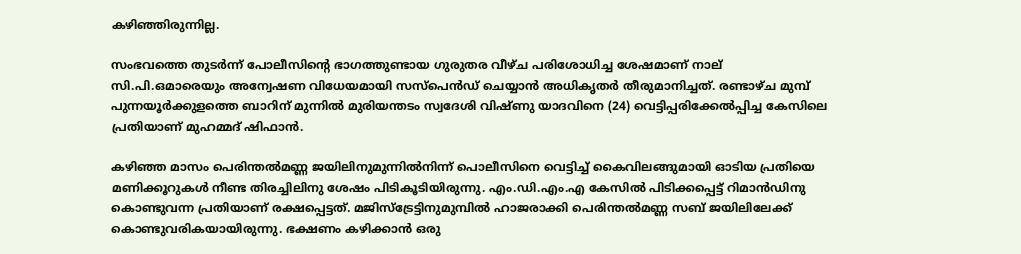കഴിഞ്ഞിരുന്നില്ല.

സംഭവത്തെ തുടർന്ന് പോലീസിന്റെ ഭാഗത്തുണ്ടായ ഗുരുതര വീഴ്ച പരിശോധിച്ച ശേഷമാണ് നാല് സി.പി.ഒമാരെയും അന്വേഷണ വിധേയമായി സസ്പെൻഡ് ചെയ്യാൻ അധികൃതർ തീരുമാനിച്ചത്. രണ്ടാഴ്ച മുമ്പ് പുന്നയൂർക്കുളത്തെ ബാറിന് മുന്നിൽ മുരിയന്തടം സ്വദേശി വിഷ്ണു യാദവിനെ (24) വെട്ടിപ്പരിക്കേൽപ്പിച്ച കേസിലെ പ്രതിയാണ് മുഹമ്മദ് ഷിഫാൻ.

കഴിഞ്ഞ മാസം പെരിന്തൽമണ്ണ ജയിലിനുമുന്നിൽനിന്ന് പൊലീസിനെ വെട്ടിച്ച് കൈവിലങ്ങുമായി ഓടിയ പ്രതിയെ മണിക്കൂറുകൾ നീണ്ട തിരച്ചിലിനു ശേഷം പിടികൂടിയിരുന്നു. എം.ഡി.എം.എ കേസിൽ പിടിക്കപ്പെട്ട് റിമാൻഡിനു കൊണ്ടുവന്ന പ്രതിയാണ്‌ രക്ഷപ്പെട്ടത്. മജിസ്ട്രേട്ടിനുമുമ്പിൽ ഹാജരാക്കി പെരിന്തൽമണ്ണ സബ് ജയിലിലേക്ക് കൊണ്ടു‌വരികയായിരുന്നു. ഭക്ഷണം കഴിക്കാൻ ഒരു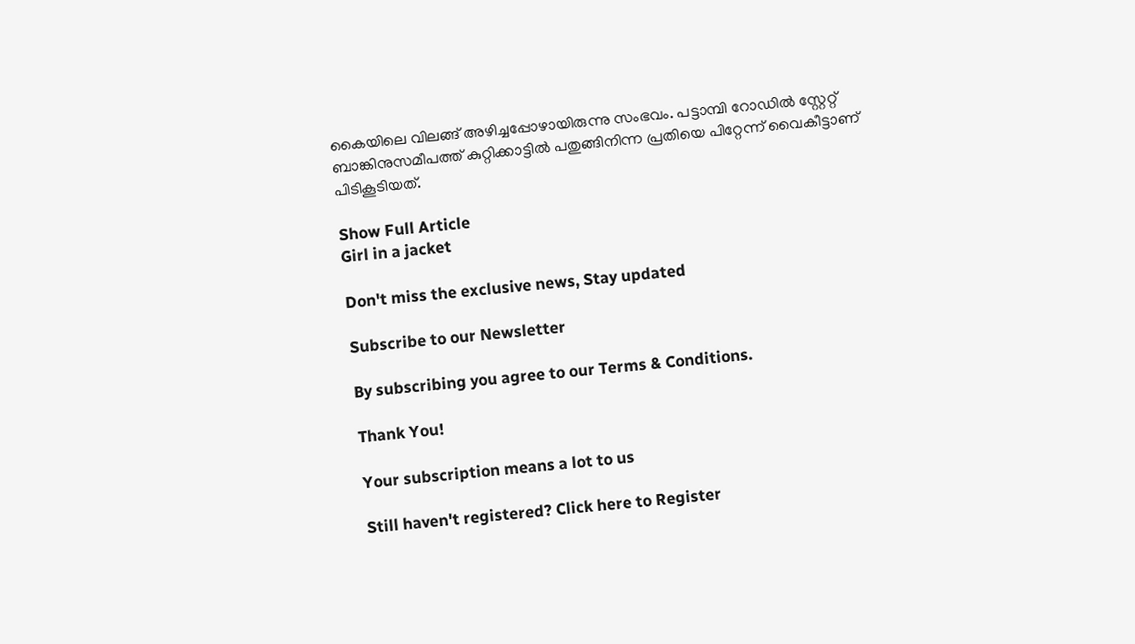കൈയിലെ വിലങ്ങ് അഴിച്ചപ്പോഴായിരുന്നു സംഭവം. പട്ടാമ്പി റോഡിൽ സ്റ്റേറ്റ് ബാങ്കിനുസമീപത്ത് കുറ്റിക്കാട്ടിൽ പതുങ്ങിനിന്ന പ്രതിയെ പിറ്റേന്ന് വൈകീട്ടാണ്‌ പിടികൂടിയത്‌.

Show Full Article
Girl in a jacket

Don't miss the exclusive news, Stay updated

Subscribe to our Newsletter

By subscribing you agree to our Terms & Conditions.

Thank You!

Your subscription means a lot to us

Still haven't registered? Click here to Register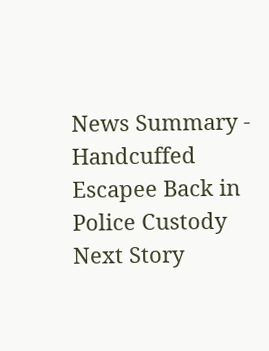News Summary - Handcuffed Escapee Back in Police Custody
Next Story